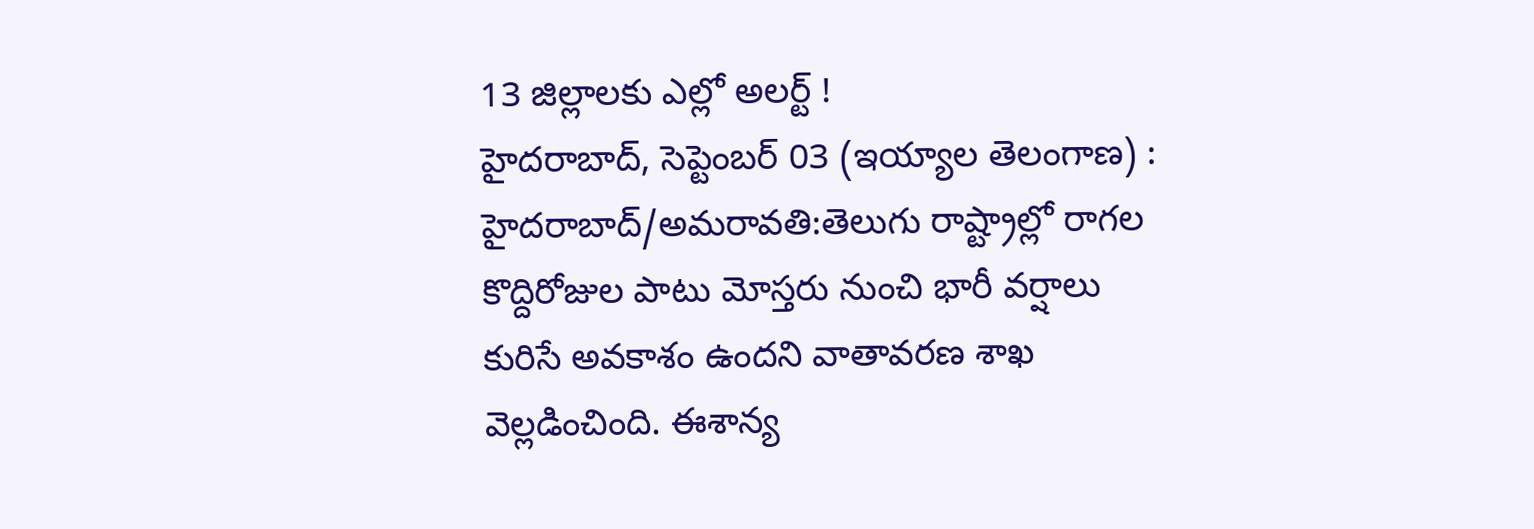13 జిల్లాలకు ఎల్లో అలర్ట్ !
హైదరాబాద్, సెప్టెంబర్ 03 (ఇయ్యాల తెలంగాణ) : హైదరాబాద్/అమరావతి:తెలుగు రాష్ట్రాల్లో రాగల కొద్దిరోజుల పాటు మోస్తరు నుంచి భారీ వర్షాలు కురిసే అవకాశం ఉందని వాతావరణ శాఖ వెల్లడించింది. ఈశాన్య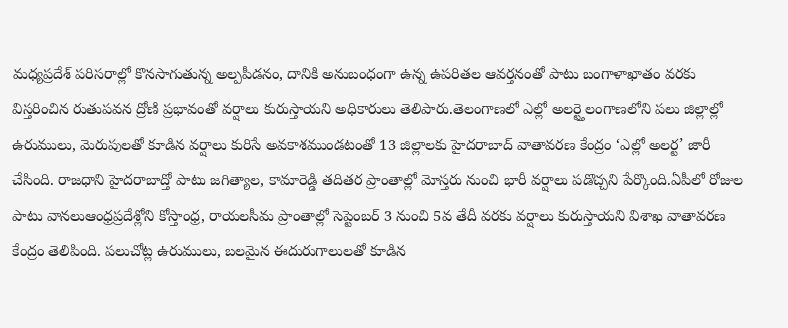మధ్యప్రదేశ్ పరిసరాల్లో కొనసాగుతున్న అల్పపీడనం, దానికి అనుబంధంగా ఉన్న ఉపరితల ఆవర్తనంతో పాటు బంగాళాఖాతం వరకు విస్తరించిన రుతుపవన ద్రోణి ప్రభావంతో వర్షాలు కురుస్తాయని అధికారులు తెలిపారు.తెలంగాణలో ఎల్లో అలర్ట్తెలంగాణలోని పలు జిల్లాల్లో ఉరుములు, మెరుపులతో కూడిన వర్షాలు కురిసే అవకాశముండటంతో 13 జిల్లాలకు హైదరాబాద్ వాతావరణ కేంద్రం ‘ఎల్లో అలర్ట’ జారీ చేసింది. రాజధాని హైదరాబాద్తో పాటు జగిత్యాల, కామారెడ్డి తదితర ప్రాంతాల్లో మోస్తరు నుంచి భారీ వర్షాలు పడొచ్చని పేర్కొంది.ఏపీలో రోజుల పాటు వానలుఆంధ్రప్రదేశ్లోని కోస్తాంధ్ర, రాయలసీమ ప్రాంతాల్లో సెప్టెంబర్ 3 నుంచి 5వ తేదీ వరకు వర్షాలు కురుస్తాయని విశాఖ వాతావరణ కేంద్రం తెలిపింది. పలుచోట్ల ఉరుములు, బలమైన ఈదురుగాలులతో కూడిన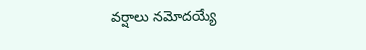వర్షాలు నమోదయ్యే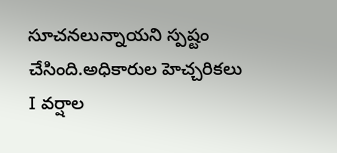సూచనలున్నాయని స్పష్టం చేసింది.అధికారుల హెచ్చరికలు I వర్షాల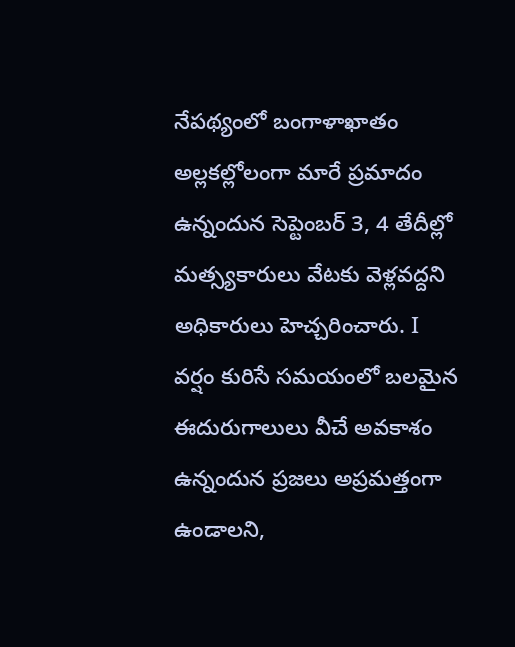నేపథ్యంలో బంగాళాఖాతం అల్లకల్లోలంగా మారే ప్రమాదం ఉన్నందున సెప్టెంబర్ 3, 4 తేదీల్లో మత్స్యకారులు వేటకు వెళ్లవద్దని అధికారులు హెచ్చరించారు. I వర్షం కురిసే సమయంలో బలమైన ఈదురుగాలులు వీచే అవకాశం ఉన్నందున ప్రజలు అప్రమత్తంగా ఉండాలని,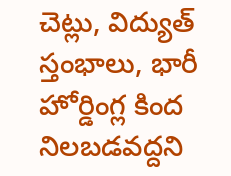చెట్లు, విద్యుత్ స్తంభాలు, భారీ హోర్డింగ్ల కింద నిలబడవద్దని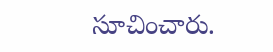సూచించారు.